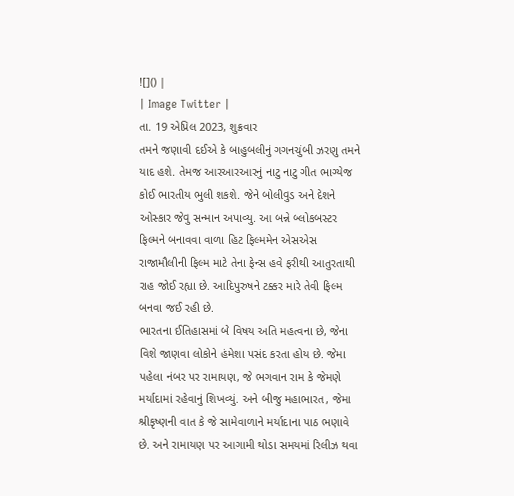![]() |
| Image Twitter |
તા. 19 એપ્રિલ 2023, શુક્રવાર
તમને જણાવી દઈએ કે બાહુબલીનું ગગનચુંબી ઝરણુ તમને યાદ હશે. તેમજ આરઆરઆરનું નાટુ નાટુ ગીત ભાગ્યેજ કોઈ ભારતીય ભુલી શકશે. જેને બોલીવુડ અને દેશને ઓસ્કાર જેવુ સન્માન અપાવ્યુ. આ બન્ને બ્લોકબસ્ટર ફિલ્મને બનાવવા વાળા હિટ ફિલ્મમેન એસએસ રાજામૌલીની ફિલ્મ માટે તેના ફેન્સ હવે ફરીથી આતુરતાથી રાહ જોઈ રહ્યા છે. આદિપુરુષને ટક્કર મારે તેવી ફિલ્મ બનવા જઈ રહી છે.
ભારતના ઈતિહાસમાં બે વિષય અતિ મહત્વના છે, જેના વિશે જાણવા લોકોને હંમેશા પસંદ કરતા હોય છે. જેમા પહેલા નંબર પર રામાયણ, જે ભગવાન રામ કે જેમણે મર્યાદામાં રહેવાનું શિખવ્યું. અને બીજુ મહાભારત, જેમા શ્રીકૃષ્ણની વાત કે જે સામેવાળાને મર્યાદાના પાઠ ભણાવે છે. અને રામાયણ પર આગામી થોડા સમયમાં રિલીઝ થવા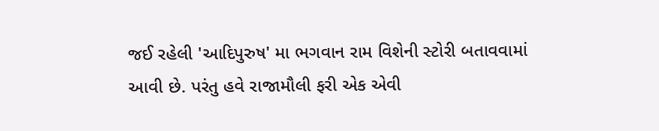જઈ રહેલી 'આદિપુરુષ' મા ભગવાન રામ વિશેની સ્ટોરી બતાવવામાં આવી છે. પરંતુ હવે રાજામૌલી ફરી એક એવી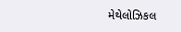મેથેલોઝિકલ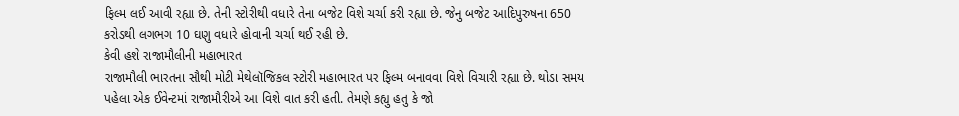ફિલ્મ લઈ આવી રહ્યા છે. તેની સ્ટોરીથી વધારે તેના બજેટ વિશે ચર્ચા કરી રહ્યા છે. જેનુ બજેટ આદિપુરુષના 650 કરોડથી લગભગ 10 ઘણુ વધારે હોવાની ચર્ચા થઈ રહી છે.
કેવી હશે રાજામૌલીની મહાભારત
રાજામૌલી ભારતના સૌથી મોટી મેથેલૉજિકલ સ્ટોરી મહાભારત પર ફિલ્મ બનાવવા વિશે વિચારી રહ્યા છે. થોડા સમય પહેલા એક ઈવેન્ટમાં રાજામૌરીએ આ વિશે વાત કરી હતી. તેમણે કહ્યુ હતુ કે જો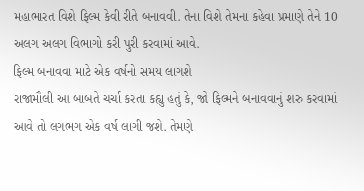મહાભારત વિશે ફિલ્મ કેવી રીતે બનાવવી. તેના વિશે તેમના કહેવા પ્રમાણે તેને 10 અલગ અલગ વિભાગો કરી પુરી કરવામાં આવે.
ફિલ્મ બનાવવા માટે એક વર્ષનો સમય લાગશે
રાજામૌલી આ બાબતે ચર્ચા કરતા કહ્યુ હતું કે, જો ફિલ્મને બનાવવાનું શરુ કરવામાં આવે તો લગભગ એક વર્ષ લાગી જશે. તેમણે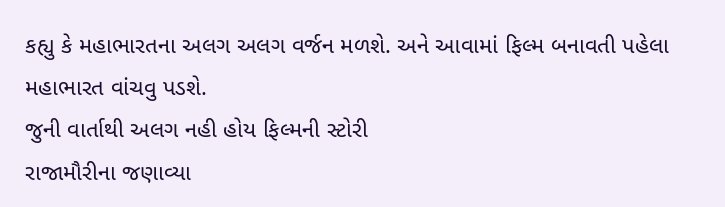કહ્યુ કે મહાભારતના અલગ અલગ વર્જન મળશે. અને આવામાં ફિલ્મ બનાવતી પહેલા મહાભારત વાંચવુ પડશે.
જુની વાર્તાથી અલગ નહી હોય ફિલ્મની સ્ટોરી
રાજામૌરીના જણાવ્યા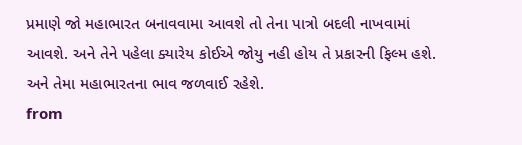પ્રમાણે જો મહાભારત બનાવવામા આવશે તો તેના પાત્રો બદલી નાખવામાં આવશે. અને તેને પહેલા ક્યારેય કોઈએ જોયુ નહી હોય તે પ્રકારની ફિલ્મ હશે. અને તેમા મહાભારતના ભાવ જળવાઈ રહેશે.
from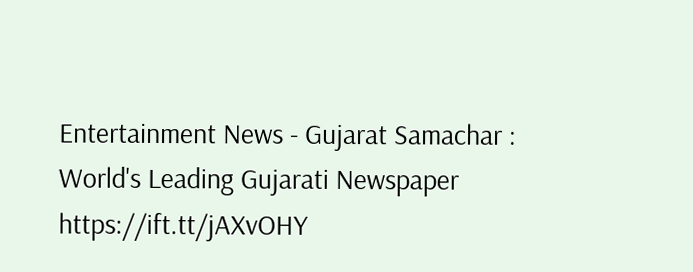Entertainment News - Gujarat Samachar : World's Leading Gujarati Newspaper https://ift.tt/jAXvOHY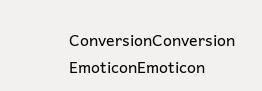ConversionConversion EmoticonEmoticon